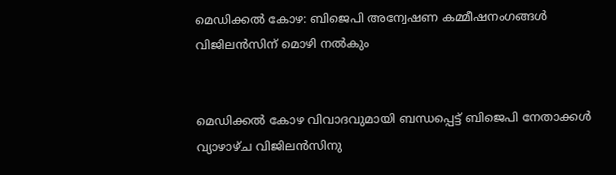മെഡിക്കല്‍ കോഴ: ബിജെപി അന്വേഷണ കമ്മീഷനംഗങ്ങള്‍ വിജിലന്‍സിന് മൊഴി നല്‍കും


മെഡിക്കല്‍ കോഴ വിവാദവുമായി ബന്ധപ്പെട്ട് ബിജെപി നേതാക്കള്‍ വ്യാഴാഴ്ച വിജിലന്‍സിനു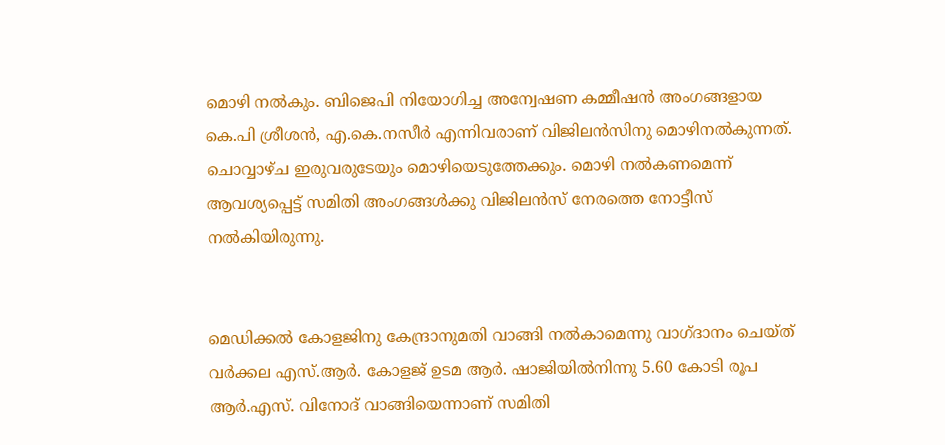മൊഴി നല്‍കും. ബിജെപി നിയോഗിച്ച അന്വേഷണ കമ്മീഷന്‍ അംഗങ്ങളായ കെ.പി ശ്രീശന്‍, എ.കെ.നസീര്‍ എന്നിവരാണ് വിജിലന്‍സിനു മൊഴിനല്‍കുന്നത്. ചൊവ്വാഴ്ച ഇരുവരുടേയും മൊഴിയെടുത്തേക്കും. മൊഴി നല്‍കണമെന്ന് ആവശ്യപ്പെട്ട് സമിതി അംഗങ്ങള്‍ക്കു വിജിലന്‍സ് നേരത്തെ നോട്ടീസ് നല്‍കിയിരുന്നു.


മെഡിക്കല്‍ കോളജിനു കേന്ദ്രാനുമതി വാങ്ങി നല്‍കാമെന്നു വാഗ്ദാനം ചെയ്ത് വര്‍ക്കല എസ്.ആര്‍. കോളജ് ഉടമ ആര്‍. ഷാജിയില്‍നിന്നു 5.60 കോടി രൂപ ആര്‍.എസ്. വിനോദ് വാങ്ങിയെന്നാണ് സമിതി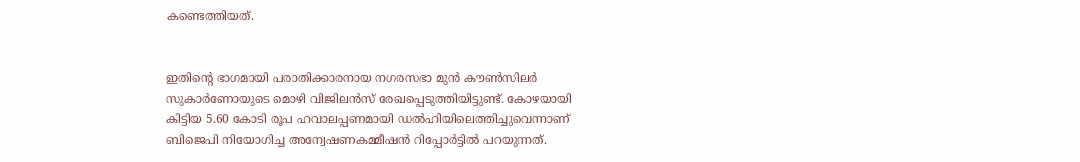കണ്ടെത്തിയത്.


ഇതിന്റെ ഭാഗമായി പരാതിക്കാരനായ നഗരസഭാ മുന്‍ കൗണ്‍സിലര്‍ സുകാര്‍ണോയുടെ മൊഴി വിജിലന്‍സ് രേഖപ്പെടുത്തിയിട്ടുണ്ട്. കോഴയായി കിട്ടിയ 5.60 കോടി രൂപ ഹവാലപ്പണമായി ഡല്‍ഹിയിലെത്തിച്ചുവെന്നാണ് ബിജെപി നിയോഗിച്ച അന്വേഷണകമ്മീഷന്‍ റിപ്പോര്‍ട്ടില്‍ പറയുന്നത്.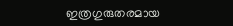ഇത്രഗുരുതരമായ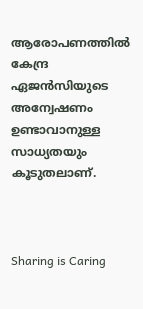ആരോപണത്തില്‍ കേന്ദ്ര ഏജന്‍സിയുടെ അന്വേഷണം ഉണ്ടാവാനുള്ള സാധ്യതയും കൂടുതലാണ്.



Sharing is Caring